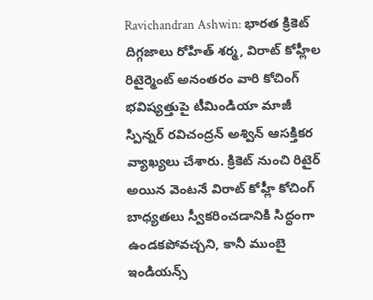Ravichandran Ashwin: భారత క్రికెట్ దిగ్గజాలు రోహిత్ శర్మ, విరాట్ కోహ్లీల రిటైర్మెంట్ అనంతరం వారి కోచింగ్ భవిష్యత్తుపై టీమిండియా మాజీ స్పిన్నర్ రవిచంద్రన్ అశ్విన్ ఆసక్తికర వ్యాఖ్యలు చేశారు. క్రికెట్ నుంచి రిటైర్ అయిన వెంటనే విరాట్ కోహ్లీ కోచింగ్ బాధ్యతలు స్వీకరించడానికి సిద్ధంగా ఉండకపోవచ్చని, కానీ ముంబై ఇండియన్స్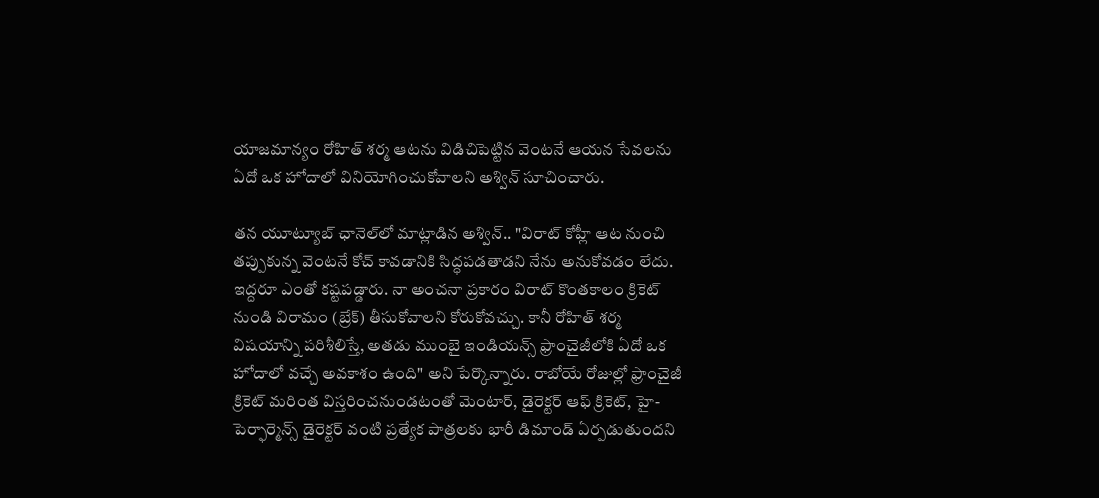యాజమాన్యం రోహిత్ శర్మ ఆటను విడిచిపెట్టిన వెంటనే ఆయన సేవలను ఏదో ఒక హోదాలో వినియోగించుకోవాలని అశ్విన్ సూచించారు.

తన యూట్యూబ్ ఛానెల్‌లో మాట్లాడిన అశ్విన్.. "విరాట్ కోహ్లీ ఆట నుంచి తప్పుకున్న వెంటనే కోచ్ కావడానికి సిద్ధపడతాడని నేను అనుకోవడం లేదు. ఇద్దరూ ఎంతో కష్టపడ్డారు. నా అంచనా ప్రకారం విరాట్ కొంతకాలం క్రికెట్ నుండి విరామం (బ్రేక్) తీసుకోవాలని కోరుకోవచ్చు. కానీ రోహిత్ శర్మ విషయాన్ని పరిశీలిస్తే, అతడు ముంబై ఇండియన్స్ ఫ్రాంచైజీలోకి ఏదో ఒక హోదాలో వచ్చే అవకాశం ఉంది" అని పేర్కొన్నారు. రాబోయే రోజుల్లో ఫ్రాంచైజీ క్రికెట్ మరింత విస్తరించనుండటంతో మెంటార్, డైరెక్టర్ ఆఫ్ క్రికెట్, హై-పెర్ఫార్మెన్స్ డైరెక్టర్ వంటి ప్రత్యేక పాత్రలకు భారీ డిమాండ్ ఏర్పడుతుందని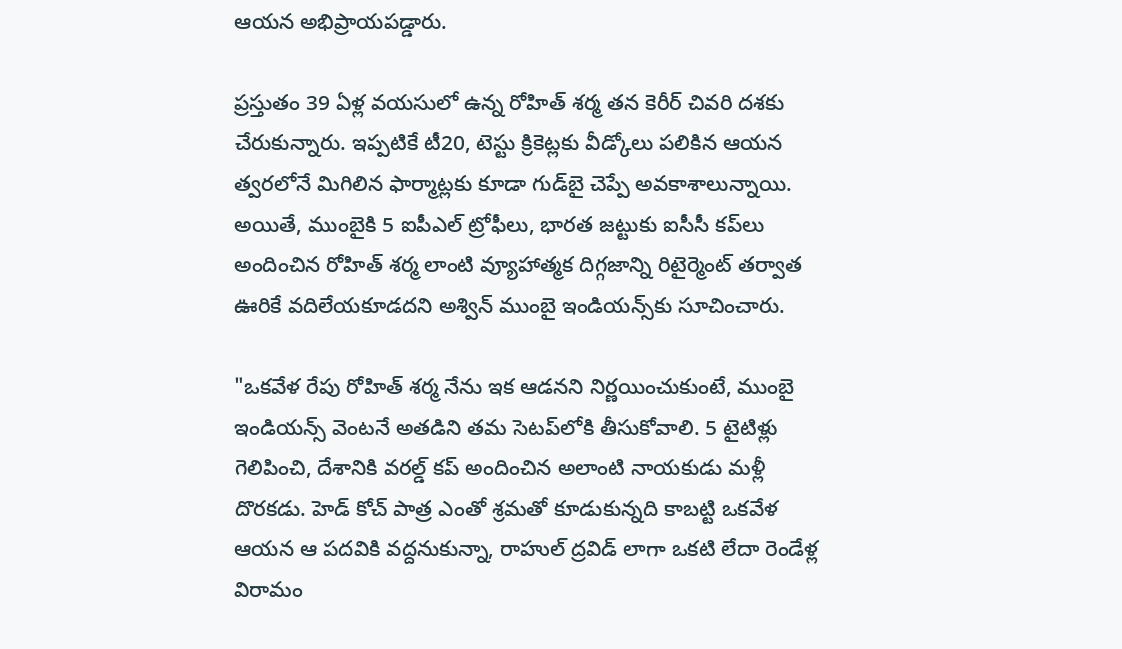ఆయన అభిప్రాయపడ్డారు.

ప్రస్తుతం 39 ఏళ్ల వయసులో ఉన్న రోహిత్ శర్మ తన కెరీర్ చివరి దశకు చేరుకున్నారు. ఇప్పటికే టీ20, టెస్టు క్రికెట్లకు వీడ్కోలు పలికిన ఆయన త్వరలోనే మిగిలిన ఫార్మాట్లకు కూడా గుడ్‌బై చెప్పే అవకాశాలున్నాయి. అయితే, ముంబైకి 5 ఐపీఎల్ ట్రోఫీలు, భారత జట్టుకు ఐసీసీ కప్‌లు అందించిన రోహిత్ శర్మ లాంటి వ్యూహాత్మక దిగ్గజాన్ని రిటైర్మెంట్ తర్వాత ఊరికే వదిలేయకూడదని అశ్విన్ ముంబై ఇండియన్స్‌కు సూచించారు.

"ఒకవేళ రేపు రోహిత్ శర్మ నేను ఇక ఆడనని నిర్ణయించుకుంటే, ముంబై ఇండియన్స్ వెంటనే అతడిని తమ సెటప్‌లోకి తీసుకోవాలి. 5 టైటిళ్లు గెలిపించి, దేశానికి వరల్డ్ కప్ అందించిన అలాంటి నాయకుడు మళ్లీ దొరకడు. హెడ్ కోచ్ పాత్ర ఎంతో శ్రమతో కూడుకున్నది కాబట్టి ఒకవేళ ఆయన ఆ పదవికి వద్దనుకున్నా, రాహుల్ ద్రవిడ్ లాగా ఒకటి లేదా రెండేళ్ల విరామం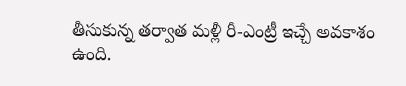తీసుకున్న తర్వాత మళ్లీ రీ-ఎంట్రీ ఇచ్చే అవకాశం ఉంది.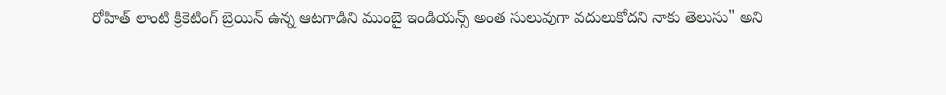రోహిత్ లాంటి క్రికెటింగ్ బ్రెయిన్ ఉన్న ఆటగాడిని ముంబై ఇండియన్స్ అంత సులువుగా వదులుకోదని నాకు తెలుసు" అని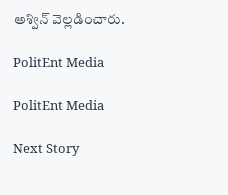అశ్విన్ వెల్లడించారు.

PolitEnt Media

PolitEnt Media

Next Story